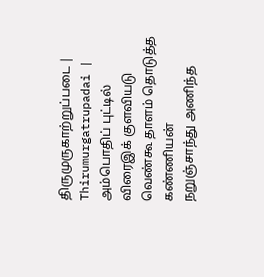திருமுருகாற்றுப்படை | Thirumurgatrupadai |
அம்பொதிப் புட்டில் விரைஇக் குளவியடு
வெண்கூ தாளம் தொடுத்த கண்ணியன்
நறுஞ்சாந்து அணிந்த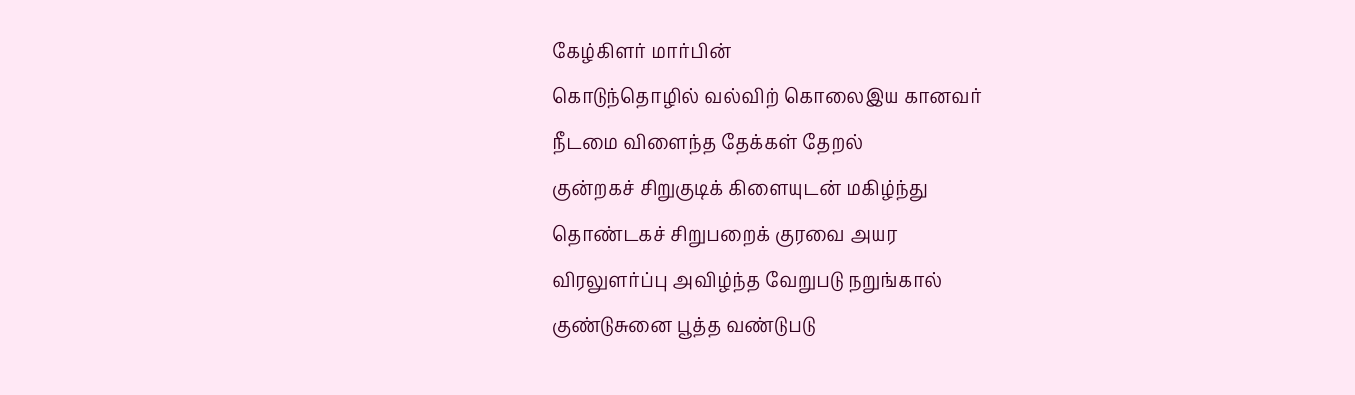கேழ்கிளர் மார்பின்
கொடுந்தொழில் வல்விற் கொலைஇய கானவர்
நீடமை விளைந்த தேக்கள் தேறல்
குன்றகச் சிறுகுடிக் கிளையுடன் மகிழ்ந்து
தொண்டகச் சிறுபறைக் குரவை அயர
விரலுளர்ப்பு அவிழ்ந்த வேறுபடு நறுங்கால்
குண்டுசுனை பூத்த வண்டுபடு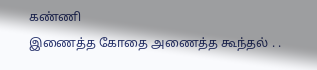கண்ணி
இணைத்த கோதை அணைத்த கூந்தல் . .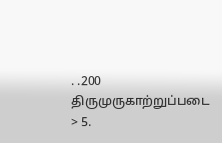. .200
திருமுருகாற்றுப்படை > 5.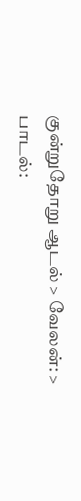குன்றுதோறு ஆடல் > வேலன்: > பாடல்: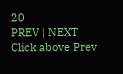20
PREV | NEXT
Click above Prev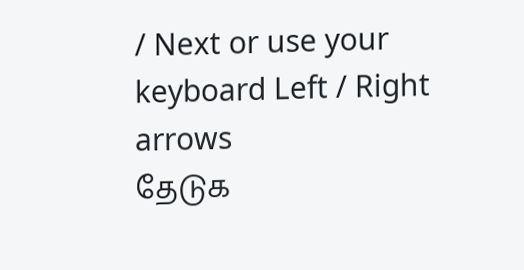/ Next or use your keyboard Left / Right arrows
தேடுக